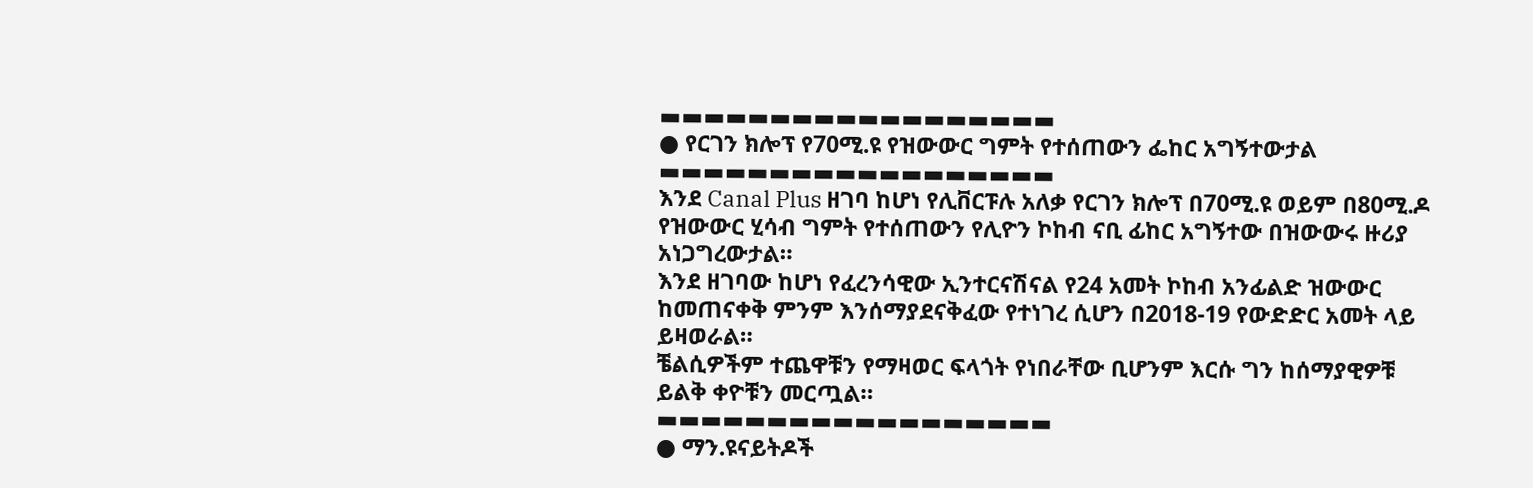▬▬▬▬▬▬▬▬▬▬▬▬▬▬▬▬▬▬
● የርገን ክሎፕ የ70ሚ.ዩ የዝውውር ግምት የተሰጠውን ፌከር አግኝተውታል
▬▬▬▬▬▬▬▬▬▬▬▬▬▬▬▬▬▬
እንደ Canal Plus ዘገባ ከሆነ የሊቨርፑሉ አለቃ የርገን ክሎፕ በ70ሚ.ዩ ወይም በ80ሚ.ዶ የዝውውር ሂሳብ ግምት የተሰጠውን የሊዮን ኮከብ ናቢ ፊከር አግኝተው በዝውውሩ ዙሪያ አነጋግረውታል።
እንደ ዘገባው ከሆነ የፈረንሳዊው ኢንተርናሽናል የ24 አመት ኮከብ አንፊልድ ዝውውር ከመጠናቀቅ ምንም እንሰማያደናቅፈው የተነገረ ሲሆን በ2018-19 የውድድር አመት ላይ ይዛወራል።
ቼልሲዎችም ተጨዋቹን የማዛወር ፍላጎት የነበራቸው ቢሆንም እርሱ ግን ከሰማያዊዎቹ ይልቅ ቀዮቹን መርጧል።
▬▬▬▬▬▬▬▬▬▬▬▬▬▬▬▬▬▬
● ማን.ዩናይትዶች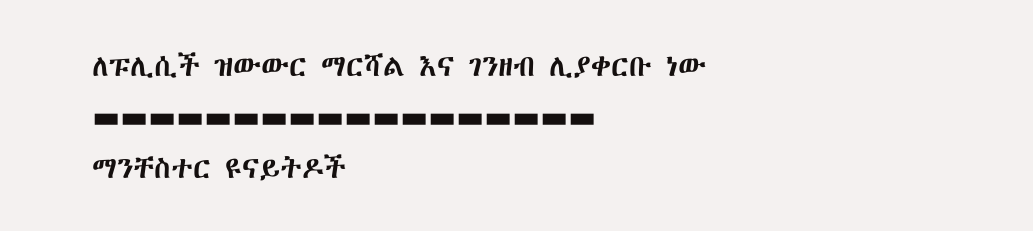ለፑሊሲች ዝውውር ማርሻል እና ገንዘብ ሊያቀርቡ ነው
▬▬▬▬▬▬▬▬▬▬▬▬▬▬▬▬▬▬
ማንቸስተር ዩናይትዶች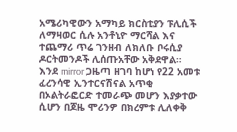አሜሪካዊውን አማካይ ክርስቲያን ፑሊሲች ለማዛወር ሲሉ አንቶኒዮ ማርሻል እና ተጨማሪ ጥሬ ገንዘብ ለክለቡ ቦሩሲያ ዶርትመንዶች ሊሰጡአቸው አቅደዋል።
እንደ mirror ጋዜጣ ዘገባ ከሆነ የ22 አመቱ ፈረንሳዊ ኢንተርናሽናል አጥቂ በኦልትራፎርድ ተመራጭ መሆን እያቃተው ሲሆን በጆዜ ሞሪንዎ በክረምቱ ሊለቀቅ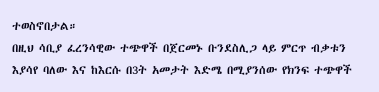ተወስኖበታል።
በዚህ ሳቢያ ፈረንሳዊው ተጭዋች በጀርመኑ ቡንደስሊጋ ላይ ምርጥ ብቃቱን እያሳየ ባለው እና ከእርሱ በ3ት አመታት እድሜ በሚያንሰው የክንፍ ተጭዋች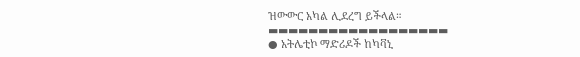ዝውውር አካል ሊደረግ ይችላል።
▬▬▬▬▬▬▬▬▬▬▬▬▬▬▬▬▬▬
● አትሌቲኮ ማድሪዶች ከካቫኒ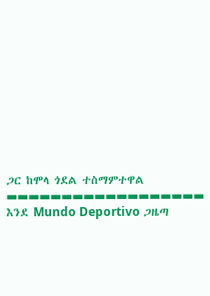ጋር ከሞላ ጎደል ተስማምተዋል
▬▬▬▬▬▬▬▬▬▬▬▬▬▬▬▬▬▬
እንደ Mundo Deportivo ጋዜጣ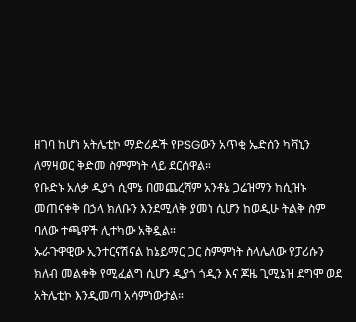ዘገባ ከሆነ አትሌቲኮ ማድሪዶች የPSGውን አጥቂ ኤድሰን ካቫኒን ለማዛወር ቅድመ ስምምነት ላይ ደርሰዋል።
የቡድኑ አለቃ ዲያጎ ሲሞኔ በመጨረሻም አንቶኔ ጋሬዝማን ከሲዝኑ መጠናቀቅ በኃላ ክለቡን እንደሚለቅ ያመነ ሲሆን ከወዲሁ ትልቅ ስም ባለው ተጫዋች ሊተካው አቅዷል።
ኡራጉዋዊው ኢንተርናሽናል ከኔይማር ጋር ስምምነት ስላሌለው የፓሪሱን ክለብ መልቀቅ የሚፈልግ ሲሆን ዲያጎ ጎዲን እና ጆዜ ጊሚኔዝ ደግሞ ወደ አትሌቲኮ እንዲመጣ አሳምነውታል።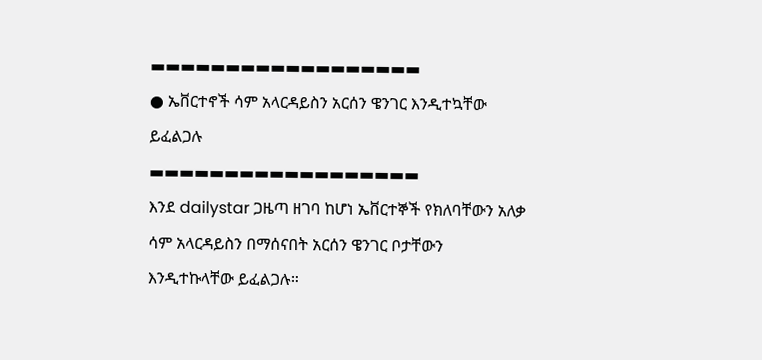▬▬▬▬▬▬▬▬▬▬▬▬▬▬▬▬▬▬
● ኤቨርተኖች ሳም አላርዳይስን አርሰን ዌንገር እንዲተኳቸው ይፈልጋሉ
▬▬▬▬▬▬▬▬▬▬▬▬▬▬▬▬▬▬
እንደ dailystar ጋዜጣ ዘገባ ከሆነ ኤቨርተኞች የክለባቸውን አለቃ ሳም አላርዳይስን በማሰናበት አርሰን ዌንገር ቦታቸውን እንዲተኩላቸው ይፈልጋሉ።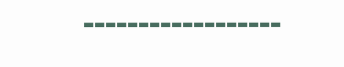▬▬▬▬▬▬▬▬▬▬▬▬▬▬▬▬▬▬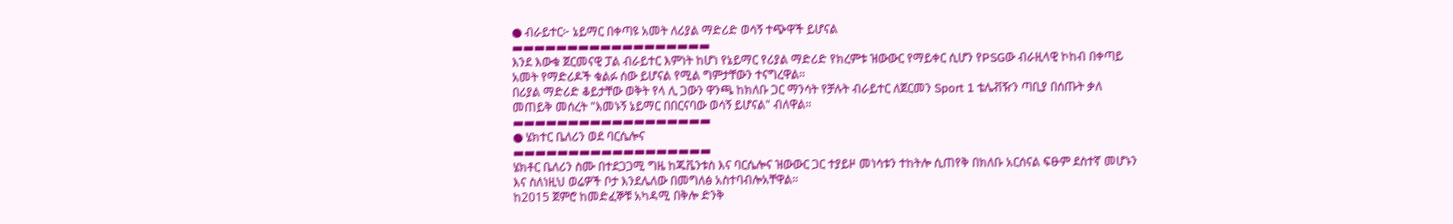● ብራይተር፦ ኔይማር በቀጣዩ አመት ለሪያል ማድሪድ ወሳኝ ተጭዋች ይሆናል
▬▬▬▬▬▬▬▬▬▬▬▬▬▬▬▬▬▬
እንደ እውቁ ጀርመናዊ ፓል ብራይተር እምነት ከሆነ የኔይማር የሪያል ማድሪድ የክረምቱ ዝውውር የማይቀር ሲሆን የPSGው ብራዚላዊ ኮከብ በቀጣይ አመት የማድሪዶች ቁልፉ ሰው ይሆናል የሚል ግምታቸውን ተናግረዋል።
በሪያል ማድሪድ ቆይታቸው ወቅት የላ ሊ ጋውን ዋንጫ ከክለቡ ጋር ማንሳት የቻሉት ብራይተር ለጀርመን Sport 1 ቴሌቭዥን ጣቢያ በሰጡት ቃለ መጠይቅ መሰረት "እመኑኝ ኔይማር በበርናባው ወሳኝ ይሆናል" ብለዋል።
▬▬▬▬▬▬▬▬▬▬▬▬▬▬▬▬▬▬
● ሄክተር ቤለሪን ወደ ባርሴሎና
▬▬▬▬▬▬▬▬▬▬▬▬▬▬▬▬▬▬
ሄክቶር ቤለሪን ስሙ በተደጋጋሚ ግዜ ከጁቬንቱስ እና ባርሴሎና ዝውውር ጋር ተያይዞ መነሳቱን ተከትሎ ሲጠየቅ በክለቡ አርሰናል ፍፁም ደስተኛ መሆኑን እና ስለነዚህ ወሬዎች ቦታ እንደሌለው በመግለፅ አስተባብሎአቸዋል።
ከ2015 ጀምሮ ከመድፈኞቹ አካዳሚ በቅሎ ድንቅ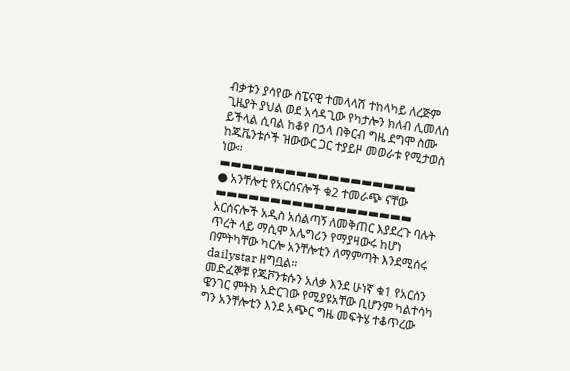ብቃቱን ያሳየው ስፔናዊ ተመላላሽ ተከላካይ ለረጅም ጊዜያት ያህል ወደ አሳዳጊው የካታሎን ክለብ ሊመለስ ይችላል ሲባል ከቆየ በኃላ በቅርብ ግዜ ደግሞ ስሙ ከጁቬንቱሶች ዝውውር ጋር ተያይዞ መወራቱ የሚታወስ ነው።
▬▬▬▬▬▬▬▬▬▬▬▬▬▬▬▬▬▬
● አንቸሎቲ የአርሰናሎች ቁ2 ተመራጭ ናቸው
▬▬▬▬▬▬▬▬▬▬▬▬▬▬▬▬▬▬
አርሰናሎች አዲስ አሰልጣኝ ለመቅጠር እያደረጉ ባሉት ጥረት ላይ ማሲሞ አሌግሪን የማያዛውሩ ከሆነ በምትካቸው ካርሎ አንቸሎቲን ለማምጣት እንደሚሰሩ dailystar ዘግቧል።
መድፈኞቹ የጁቮንቱሱን አለቃ እንደ ሁነኛ ቁ1 የአርሰን ዌንገር ምትክ አድርገው የሚያዩአቸው ቢሆንም ካልተሳካ ግን አንቸሎቲን እንደ አጭር ግዜ መፍትሄ ተቆጥረው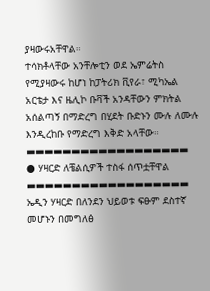ያዛውሩአቸዋል።
ተሳክቶላቸው አንቸሎቲን ወደ ኤምሬትስ የሚያዛውሩ ከሆነ ከፓትሪክ ቪየራ፣ ሚካኤል አርቴታ እና ዜሊኮ ቡቫች አንዳቸውን ምክትል አሰልጣኝ በማድረግ በሂደት ቡድኑን ሙሉ ለሙሉ እንዲረከቡ የማድረግ እቅድ አላቸው።
▬▬▬▬▬▬▬▬▬▬▬▬▬▬▬▬▬▬
● ሃዛርድ ለቼልሲዎች ተስፋ ሰጥቷቸዋል
▬▬▬▬▬▬▬▬▬▬▬▬▬▬▬▬▬▬
ኤዲን ሃዛርድ በለንደን ህይወቱ ፍፁም ደስተኛ መሆኑን በመግለፅ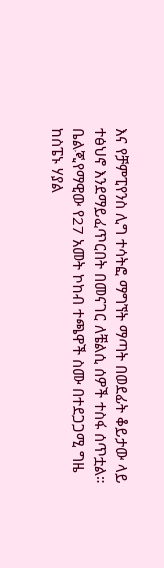እና የቻምፒየንስ ሊግ ተሳትፎ ማግኘት ማጣት በወደፊት ቆይታው ላይ ተፅህኖ እንደማይፈጥርበት በመናገር ለቼልሲ ሰዎች ተስፋ ሰጥቷል።
ቤልጂየማዊው የ27 አመት ኮከብ ተጫዋች ስሙ በተደጋጋሚ ግዜ ከስፔኑ ሃያል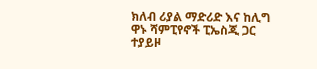ክለብ ሪያል ማድሪድ እና ከሊግ ዋኑ ሻምፒየኖች ፒኤስጂ ጋር ተያይዞ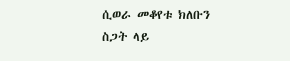ሲወራ መቆየቱ ክለቡን ስጋት ላይ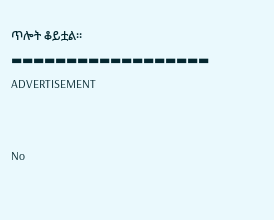ጥሎት ቆይቷል።
▬▬▬▬▬▬▬▬▬▬▬▬▬▬▬▬▬▬
ADVERTISEMENT


No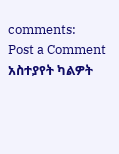comments:
Post a Comment
አስተያየት ካልዎት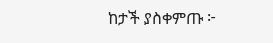ከታች ያስቀምጡ ፦